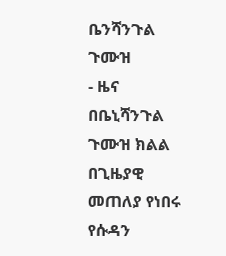ቤንሻንጉል ጉሙዝ
- ዜና
በቤኒሻንጉል ጉሙዝ ክልል በጊዜያዊ መጠለያ የነበሩ የሱዳን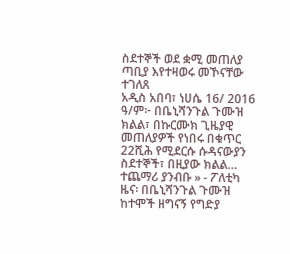ስደተኞች ወደ ቋሚ መጠለያ ጣቢያ እየተዛወሩ መኾናቸው ተገለጸ
አዲስ አበባ፣ ነሀሴ 16/ 2016 ዓ/ም፦ በቤኒሻንጉል ጉሙዝ ክልል፣ በኩርሙክ ጊዜያዊ መጠለያዎች የነበሩ በቁጥር 22ሺሕ የሚደርሱ ሱዳናውያን ስደተኞች፣ በዚያው ክልል…
ተጨማሪ ያንብቡ » - ፖለቲካ
ዜና፡ በቤኒሻንጉል ጉሙዝ ከተሞች ዘግናኝ የግድያ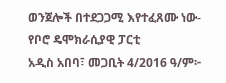ወንጀሎች በተደጋጋሚ እየተፈጸሙ ነው- የቦሮ ዴሞክራሲያዊ ፓርቲ
አዲስ አበባ፣ መጋቢት 4/2016 ዓ/ም፦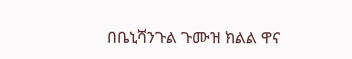በቤኒሻንጉል ጉሙዝ ክልል ዋና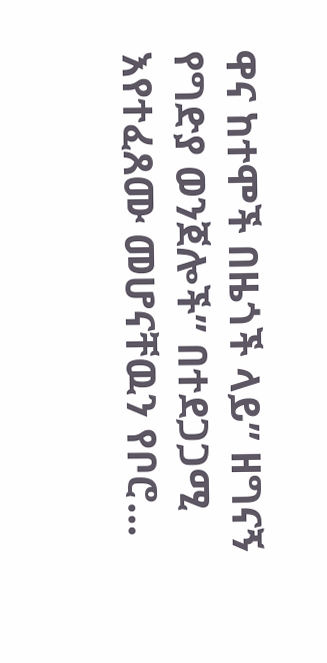ዋና ከተሞች በዜጎች ላይ” ዘግናኝ የግድያ ወንጀሎች” በተደጋጋሚ እየተፈጸሙ መሆናቸዉን የቦሮ…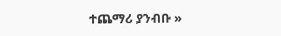ተጨማሪ ያንብቡ »